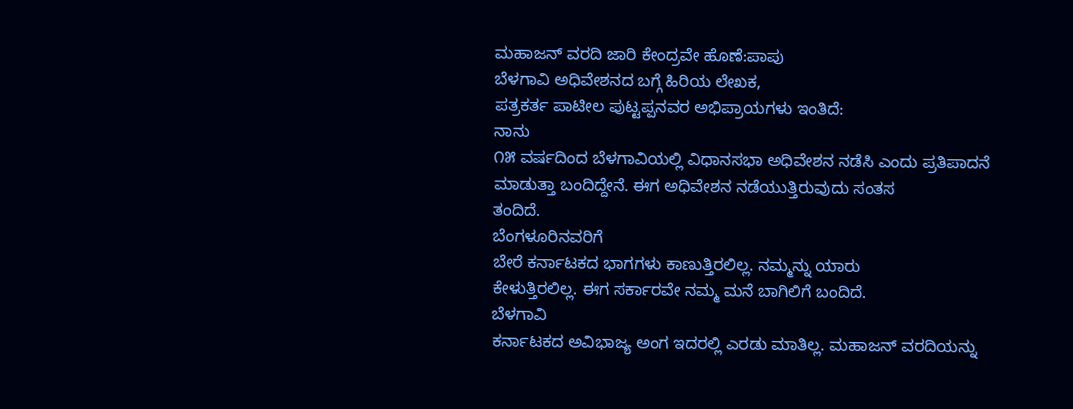ಮಹಾಜನ್ ವರದಿ ಜಾರಿ ಕೇಂದ್ರವೇ ಹೊಣೆ:ಪಾಪು
ಬೆಳಗಾವಿ ಅಧಿವೇಶನದ ಬಗ್ಗೆ ಹಿರಿಯ ಲೇಖಕ,
ಪತ್ರಕರ್ತ ಪಾಟೀಲ ಪುಟ್ಟಪ್ಪನವರ ಅಭಿಪ್ರಾಯಗಳು ಇಂತಿದೆ:
ನಾನು
೧೫ ವರ್ಷದಿಂದ ಬೆಳಗಾವಿಯಲ್ಲಿ ವಿಧಾನಸಭಾ ಅಧಿವೇಶನ ನಡೆಸಿ ಎಂದು ಪ್ರತಿಪಾದನೆ
ಮಾಡುತ್ತಾ ಬಂದಿದ್ದೇನೆ. ಈಗ ಅಧಿವೇಶನ ನಡೆಯುತ್ತಿರುವುದು ಸಂತಸ
ತಂದಿದೆ.
ಬೆಂಗಳೂರಿನವರಿಗೆ
ಬೇರೆ ಕರ್ನಾಟಕದ ಭಾಗಗಳು ಕಾಣುತ್ತಿರಲಿಲ್ಲ. ನಮ್ಮನ್ನು ಯಾರು
ಕೇಳುತ್ತಿರಲಿಲ್ಲ. ಈಗ ಸರ್ಕಾರವೇ ನಮ್ಮ ಮನೆ ಬಾಗಿಲಿಗೆ ಬಂದಿದೆ.
ಬೆಳಗಾವಿ
ಕರ್ನಾಟಕದ ಅವಿಭಾಜ್ಯ ಅಂಗ ಇದರಲ್ಲಿ ಎರಡು ಮಾತಿಲ್ಲ. ಮಹಾಜನ್ ವರದಿಯನ್ನು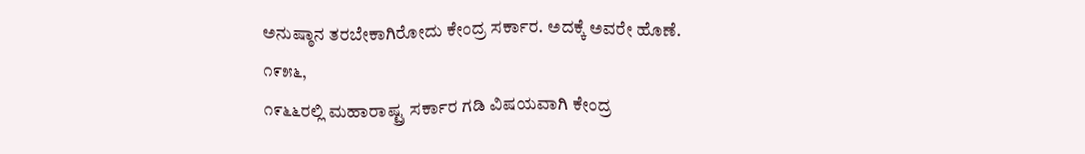ಅನುಷ್ಠಾನ ತರಬೇಕಾಗಿರೋದು ಕೇಂದ್ರ ಸರ್ಕಾರ. ಅದಕ್ಕೆ ಅವರೇ ಹೊಣೆ.
೧೯೫೬,
೧೯೬೬ರಲ್ಲಿ ಮಹಾರಾಷ್ಟ್ರ ಸರ್ಕಾರ ಗಡಿ ವಿಷಯವಾಗಿ ಕೇಂದ್ರ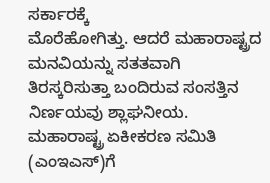ಸರ್ಕಾರಕ್ಕೆ
ಮೊರೆಹೋಗಿತ್ತು. ಆದರೆ ಮಹಾರಾಷ್ಟ್ರದ ಮನವಿಯನ್ನು ಸತತವಾಗಿ
ತಿರಸ್ಕರಿಸುತ್ತಾ ಬಂದಿರುವ ಸಂಸತ್ತಿನ ನಿರ್ಣಯವು ಶ್ಲಾಘನೀಯ.
ಮಹಾರಾಷ್ಟ್ರ ಏಕೀಕರಣ ಸಮಿತಿ (ಎಂಇಎಸ್)ಗೆ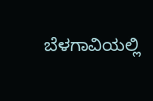ಬೆಳಗಾವಿಯಲ್ಲಿ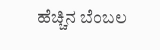ಹೆಚ್ಚಿನ ಬೆಂಬಲ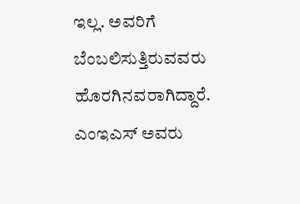ಇಲ್ಲ. ಅವರಿಗೆ ಬೆಂಬಲಿಸುತ್ತಿರುವವರು
ಹೊರಗಿನವರಾಗಿದ್ದಾರೆ. ಎಂಇಎಸ್ ಅವರು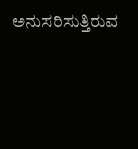ಅನುಸರಿಸುತ್ತಿರುವ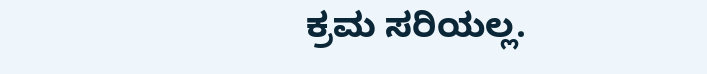ಕ್ರಮ ಸರಿಯಲ್ಲ.